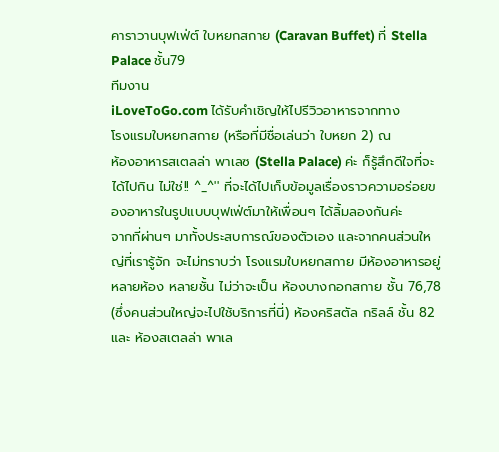คาราวานบุฟเฟ่ต์ ใบหยกสกาย (Caravan Buffet) ที่ Stella Palace ชั้น79
ทีมงาน
iLoveToGo.com ได้รับคำเชิญให้ไปรีวิวอาหารจากทาง
โรงแรมใบหยกสกาย (หรือที่มีชื่อเล่นว่า ใบหยก 2) ณ
ห้องอาหารสเตลล่า พาเลซ (Stella Palace) ค่ะ ก็รู้สึกดีใจที่จะได้ไปกิน ไม่ใช่!! ^_^'' ที่จะได้ไปเก็บข้อมูลเรื่องราวความอร่อยของอาหารในรูปแบบบุฟเฟ่ต์มาให้เพื่อนๆ ได้ลิ้มลองกันค่ะ
จากที่ผ่านๆ มาทั้งประสบการณ์ของตัวเอง และจากคนส่วนใหญ่ที่เรารู้จัก จะไม่ทราบว่า โรงแรมใบหยกสกาย มีห้องอาหารอยู่หลายห้อง หลายชั้น ไม่ว่าจะเป็น ห้องบางกอกสกาย ชั้น 76,78 (ซึ่งคนส่วนใหญ่จะไปใช้บริการที่นี่) ห้องคริสตัล กริลล์ ชั้น 82 และ ห้องสเตลล่า พาเล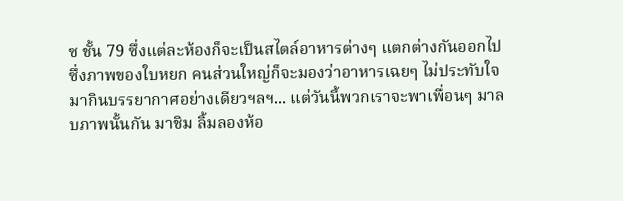ซ ชั้น 79 ซึ่งแต่ละห้องก็จะเป็นสไตล์อาหารต่างๆ แตกต่างกันออกไป
ซึ่งภาพของใบหยก คนส่วนใหญ่ก็จะมองว่าอาหารเฉยๆ ไม่ประทับใจ มากินบรรยากาศอย่างเดียวฯลฯ... แต่วันนี้พวกเราจะพาเพื่อนๆ มาลบภาพนั้นกัน มาชิม ลิ้มลองห้อ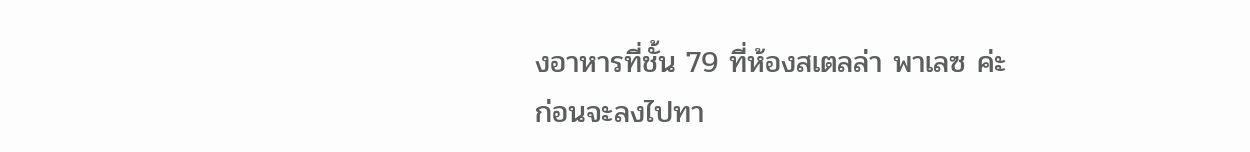งอาหารที่ชั้น 79 ที่ห้องสเตลล่า พาเลซ ค่ะ
ก่อนจะลงไปทา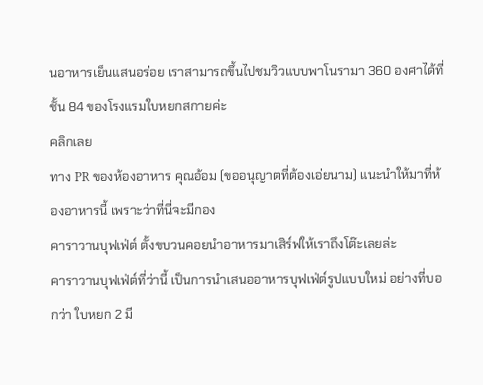นอาหารเย็นแสนอร่อย เราสามารถขึ้นไปชมวิวแบบพาโนรามา 360 องศาได้ที่ชั้น 84 ของโรงแรมใบหยกสกายค่ะ
คลิกเลย
ทาง PR ของห้องอาหาร คุณอ้อม (ขออนุญาตที่ต้องเอ่ยนาม) แนะนำให้มาที่ห้องอาหารนี้ เพราะว่าที่นี่จะมีกอง
คาราวานบุฟเฟ่ต์ ตั้งขบวนคอยนำอาหารมาเสิร์ฟให้เราถึงโต๊ะเลยล่ะ
คาราวานบุฟเฟ่ต์ที่ว่านี้ เป็นการนำเสนออาหารบุฟเฟ่ต์รูปแบบใหม่ อย่างที่บอกว่า ใบหยก 2 มี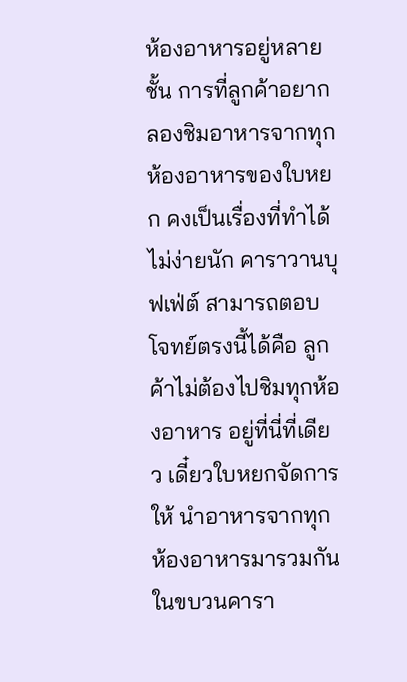ห้องอาหารอยู่หลายชั้น การที่ลูกค้าอยากลองชิมอาหารจากทุกห้องอาหารของใบหยก คงเป็นเรื่องที่ทำได้ไม่ง่ายนัก คาราวานบุฟเฟ่ต์ สามารถตอบโจทย์ตรงนี้ได้คือ ลูกค้าไม่ต้องไปชิมทุกห้องอาหาร อยู่ที่นี่ที่เดียว เดี๋ยวใบหยกจัดการให้ นำอาหารจากทุกห้องอาหารมารวมกันในขบวนคารา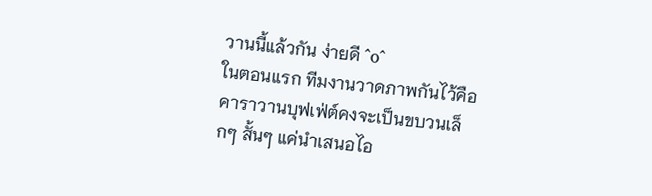วานนี้แล้วกัน ง่ายดี ^o^
ในตอนแรก ทีมงานวาดภาพกันไว้คือ คาราวานบุฟเฟ่ต์คงจะเป็นขบวนเล็กๆ สั้นๆ แค่นำเสนอไอ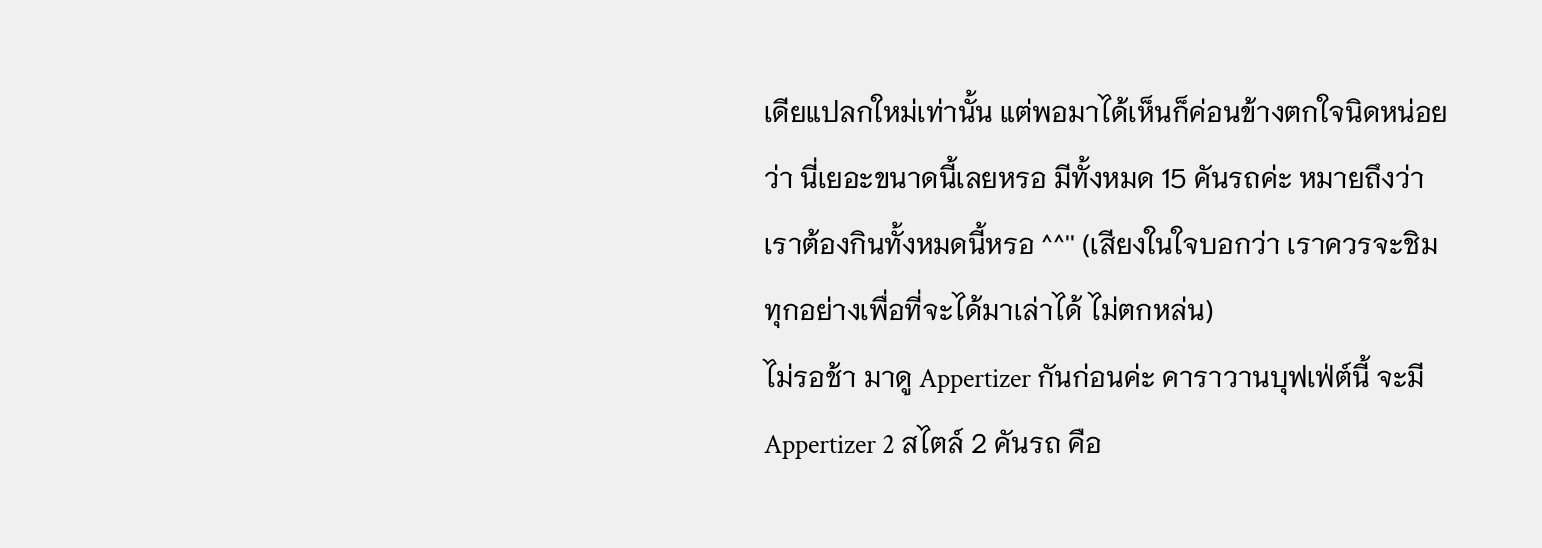เดียแปลกใหม่เท่านั้น แต่พอมาได้เห็นก็ค่อนข้างตกใจนิดหน่อยว่า นี่เยอะขนาดนี้เลยหรอ มีทั้งหมด 15 คันรถค่ะ หมายถึงว่า เราต้องกินทั้งหมดนี้หรอ ^^'' (เสียงในใจบอกว่า เราควรจะชิมทุกอย่างเพื่อที่จะได้มาเล่าได้ ไม่ตกหล่น)
ไม่รอช้า มาดู Appertizer กันก่อนค่ะ คาราวานบุฟเฟ่ต์นี้ จะมี Appertizer 2 สไตล์ 2 คันรถ คือ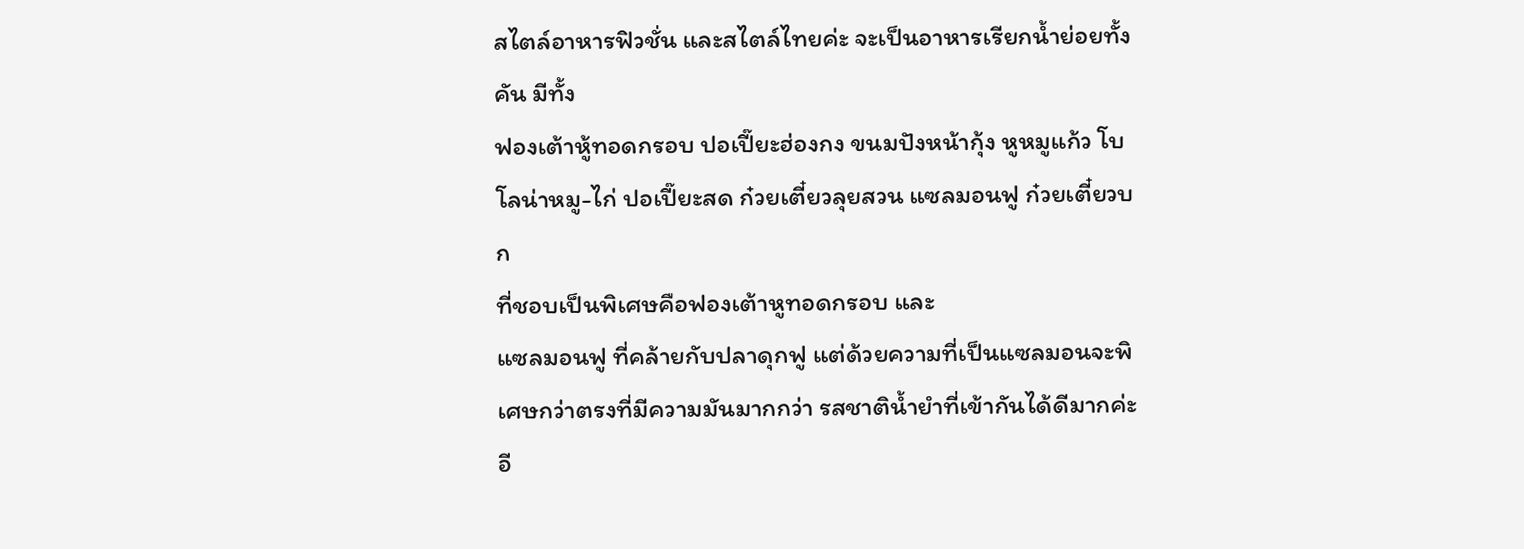สไตล์อาหารฟิวชั่น และสไตล์ไทยค่ะ จะเป็นอาหารเรียกน้ำย่อยทั้งคัน มีทั้ง
ฟองเต้าหู้ทอดกรอบ ปอเปี๊ยะฮ่องกง ขนมปังหน้ากุ้ง หูหมูแก้ว โบโลน่าหมู-ไก่ ปอเปี๊ยะสด ก๋วยเตี๋ยวลุยสวน แซลมอนฟู ก๋วยเตี๋ยวบก
ที่ชอบเป็นพิเศษคือฟองเต้าหูทอดกรอบ และ
แซลมอนฟู ที่คล้ายกับปลาดุกฟู แต่ด้วยความที่เป็นแซลมอนจะพิเศษกว่าตรงที่มีความมันมากกว่า รสชาติน้ำยำที่เข้ากันได้ดีมากค่ะ อี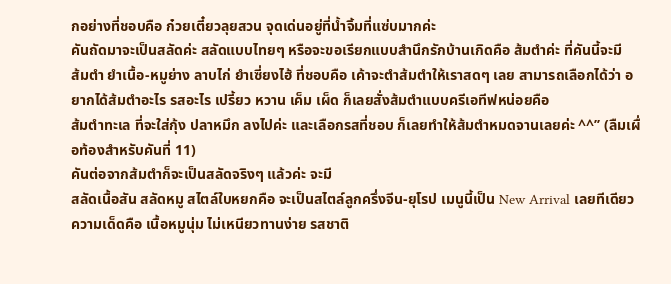กอย่างที่ชอบคือ ก๋วยเตี๋ยวลุยสวน จุดเด่นอยู่ที่น้ำจิ้มที่แซ่บมากค่ะ
คันถัดมาจะเป็นสลัดค่ะ สลัดแบบไทยๆ หรือจะขอเรียกแบบสำนึกรักบ้านเกิดคือ ส้มตำค่ะ ที่คันนี้จะมี
ส้มตำ ยำเนื้อ-หมูย่าง ลาบไก่ ยำเซี่ยงไฮ้ ที่ชอบคือ เค้าจะตำส้มตำให้เราสดๆ เลย สามารถเลือกได้ว่า อยากได้ส้มตำอะไร รสอะไร เปรี้ยว หวาน เค็ม เผ็ด ก็เลยสั่งส้มตำแบบครีเอทีฟหน่อยคือ
ส้มตำทะเล ที่จะใส่กุ้ง ปลาหมึก ลงไปค่ะ และเลือกรสที่ชอบ ก็เลยทำให้ส้มตำหมดจานเลยค่ะ ^^’’ (ลืมเผื่อท้องสำหรับคันที่ 11)
คันต่อจากส้มตำก็จะเป็นสลัดจริงๆ แล้วค่ะ จะมี
สลัดเนื้อสัน สลัดหมู สไตล์ใบหยกคือ จะเป็นสไตล์ลูกครึ่งจีน-ยุโรป เมนูนี้เป็น New Arrival เลยทีเดียว ความเด็ดคือ เนื้อหมูนุ่ม ไม่เหนียวทานง่าย รสชาติ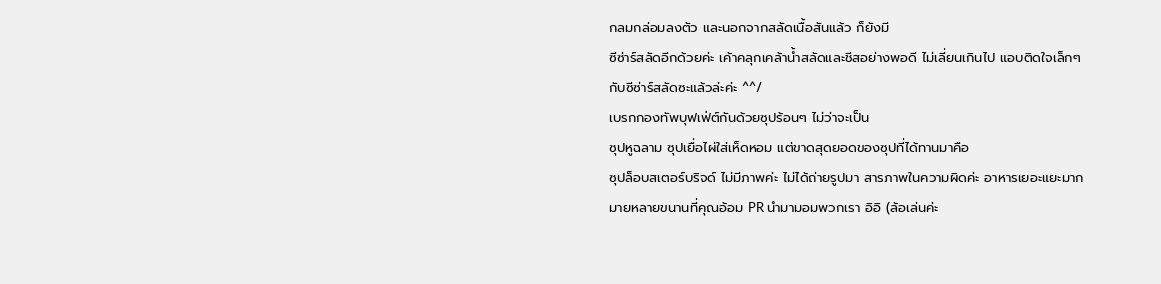กลมกล่อมลงตัว และนอกจากสลัดเนื้อสันแล้ว ก็ยังมี
ซีซ่าร์สลัดอีกด้วยค่ะ เค้าคลุกเคล้าน้ำสลัดและชีสอย่างพอดี ไม่เลี่ยนเกินไป แอบติดใจเล็กๆ กับซีซ่าร์สลัดซะแล้วล่ะค่ะ ^^/
เบรกกองทัพบุฟเฟ่ต์กันด้วยซุปร้อนๆ ไม่ว่าจะเป็น
ซุปหูฉลาม ซุปเยื่อไผ่ใส่เห็ดหอม แต่ขาดสุดยอดของซุปที่ได้ทานมาคือ
ซุปล็อบสเตอร์บริจด์ ไม่มีภาพค่ะ ไม่ได้ถ่ายรูปมา สารภาพในความผิดค่ะ อาหารเยอะแยะมากมายหลายขนานที่คุณอ้อม PR นำมามอมพวกเรา อิอิ (ล้อเล่นค่ะ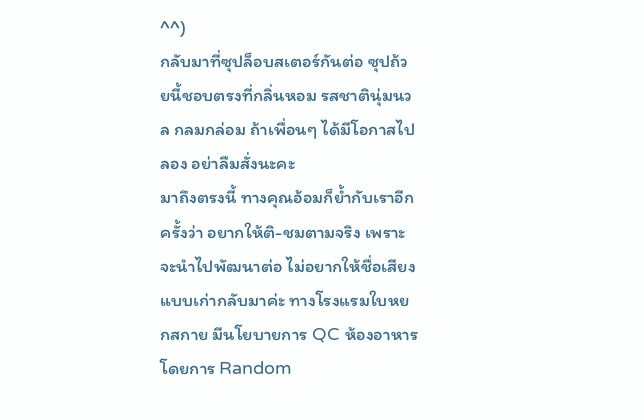^^)
กลับมาที่ซุปล็อบสเตอร์กันต่อ ซุปถ้วยนี้ชอบตรงที่กลิ่นหอม รสชาตินุ่มนวล กลมกล่อม ถ้าเพื่อนๆ ได้มีโอกาสไปลอง อย่าลืมสั่งนะคะ
มาถึงตรงนี้ ทางคุณอ้อมก็ย้ำกับเราอีกครั้งว่า อยากให้ติ-ชมตามจริง เพราะจะนำไปพัฒนาต่อ ไม่อยากให้ชื่อเสียงแบบเก่ากลับมาค่ะ ทางโรงแรมใบหยกสกาย มีนโยบายการ QC ห้องอาหารโดยการ Random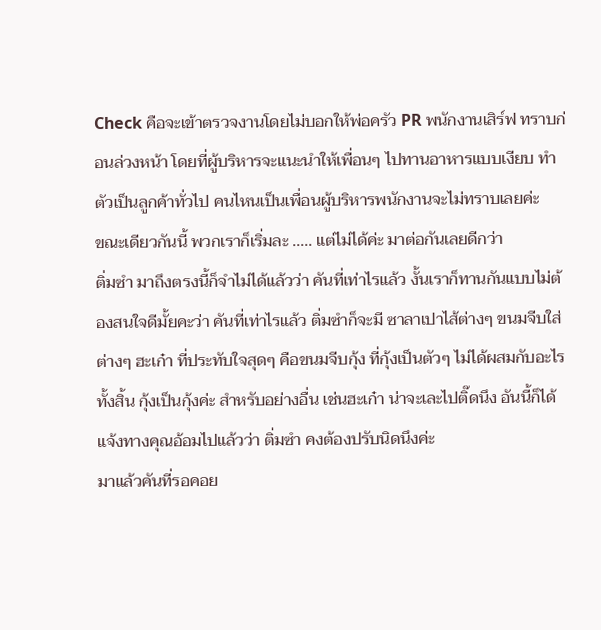Check คือจะเข้าตรวจงานโดยไม่บอกให้พ่อครัว PR พนักงานเสิร์ฟ ทราบก่อนล่วงหน้า โดยที่ผู้บริหารจะแนะนำให้เพื่อนๆ ไปทานอาหารแบบเงียบ ทำตัวเป็นลูกค้าทั่วไป คนไหนเป็นเพื่อนผู้บริหารพนักงานจะไม่ทราบเลยค่ะ
ขณะเดียวกันนี้ พวกเราก็เริ่มละ ..... แต่ไม่ได้ค่ะ มาต่อกันเลยดีกว่า
ติ่มซำ มาถึงตรงนี้ก็จำไม่ได้แล้วว่า คันที่เท่าไรแล้ว งั้นเราก็ทานกันแบบไม่ต้องสนใจดีมั้ยคะว่า คันที่เท่าไรแล้ว ติ่มซำก็จะมี ซาลาเปาไส้ต่างๆ ขนมจีบใส่ต่างๆ ฮะเก๋า ที่ประทับใจสุดๆ คือขนมจีบกุ้ง ที่กุ้งเป็นตัวๆ ไม่ได้ผสมกับอะไรทั้งสิ้น กุ้งเป็นกุ้งค่ะ สำหรับอย่างอื่น เช่นฮะเก๋า น่าจะเละไปติ๊ดนึง อันนี้ก็ได้แจ้งทางคุณอ้อมไปแล้วว่า ติ่มซำ คงต้องปรับนิดนึงค่ะ
มาแล้วคันที่รอคอย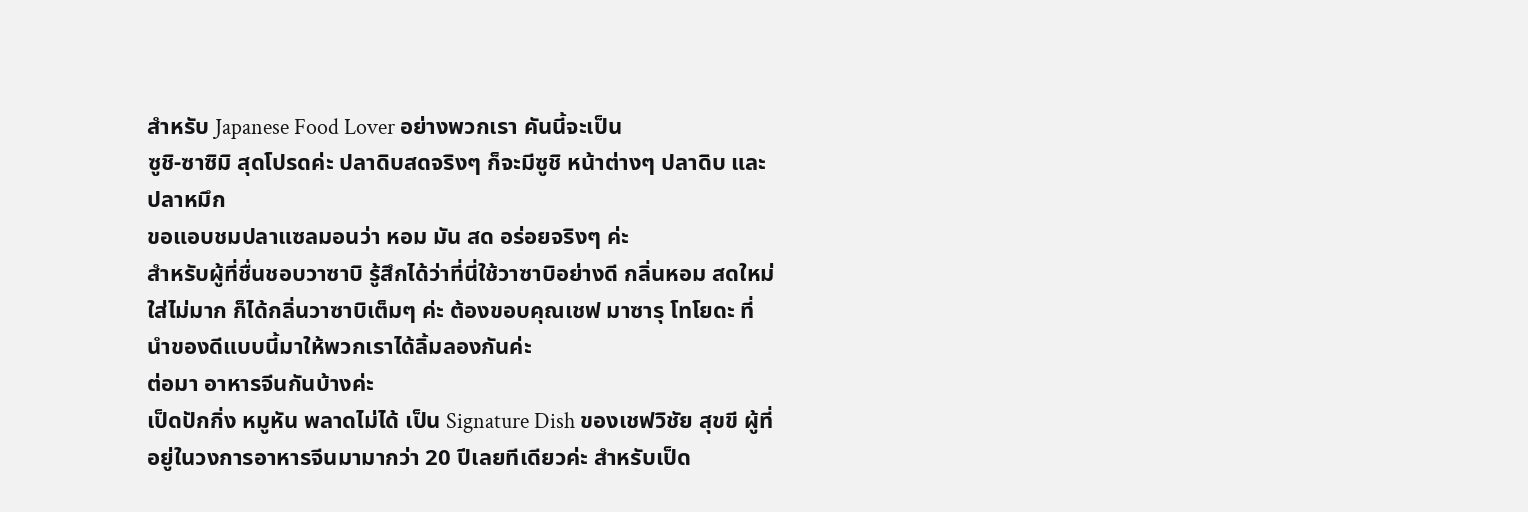สำหรับ Japanese Food Lover อย่างพวกเรา คันนี้จะเป็น
ซูชิ-ซาซิมิ สุดโปรดค่ะ ปลาดิบสดจริงๆ ก็จะมีซูชิ หน้าต่างๆ ปลาดิบ และปลาหมึก
ขอแอบชมปลาแซลมอนว่า หอม มัน สด อร่อยจริงๆ ค่ะ
สำหรับผู้ที่ชื่นชอบวาซาบิ รู้สึกได้ว่าที่นี่ใช้วาซาบิอย่างดี กลิ่นหอม สดใหม่ ใส่ไม่มาก ก็ได้กลิ่นวาซาบิเต็มๆ ค่ะ ต้องขอบคุณเชฟ มาซารุ โทโยดะ ที่นำของดีแบบนี้มาให้พวกเราได้ลิ้มลองกันค่ะ
ต่อมา อาหารจีนกันบ้างค่ะ
เป็ดปักกิ่ง หมูหัน พลาดไม่ได้ เป็น Signature Dish ของเชฟวิชัย สุขขี ผู้ที่อยู่ในวงการอาหารจีนมามากว่า 20 ปีเลยทีเดียวค่ะ สำหรับเป็ด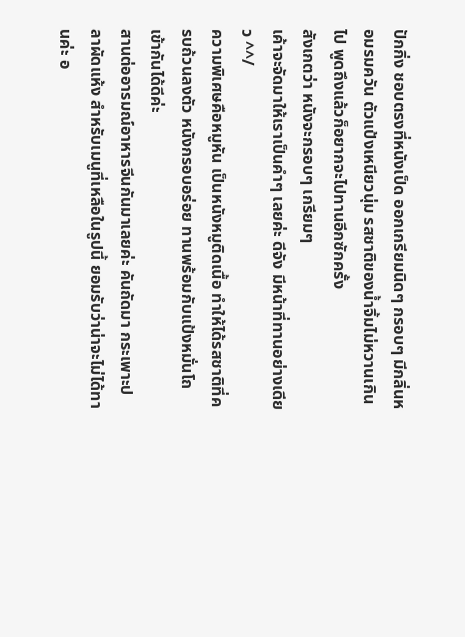ปักกิ่ง ชอบตรงที่หนังเป็ด ออกเกรียมนิดๆ กรอบๆ มีกลิ่นหอมรมควัน ตัวแป้งเหนียวนุ่ม รสชาติของน้ำจิ้มไม่หวานเกินไป พูดถึงแล้วก็อยากจะไปทานอีกซักครั้ง
สังเกตว่า หนังจะกรอบๆ เกรียมๆ
เค้าจะจัดมาให้เราเป็นคำๆ เลยค่ะ ดีจัง มีหน้าที่ทานอย่างเดียว ^^/
ความพิเศษคือหมูหัน เป็นหนังหมูติดเนื้อ ทำให้ได้รสชาติที่ครบถ้วนลงตัว หนังกรอบอร่อย ทานพร้อมกับแป้งหมั่นโถ เข้ากันได้ดีค่ะ
สานต่ออารมณ์อาหารจีนกันมาเลยค่ะ คันถัดมา กระเพาะปลาผัดแห้ง สำหรับเมนูที่เหลือในรูปนี้ ยอมรับว่าน่าจะไม่ได้ทานค่ะ อ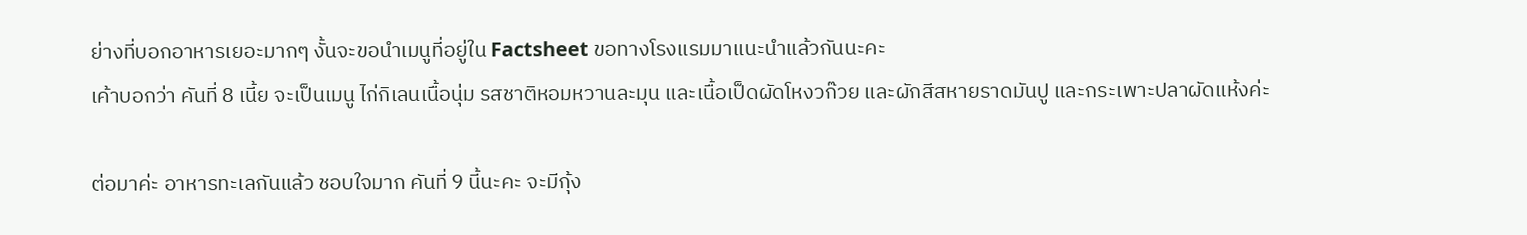ย่างที่บอกอาหารเยอะมากๆ งั้นจะขอนำเมนูที่อยู่ใน Factsheet ขอทางโรงแรมมาแนะนำแล้วกันนะคะ
เค้าบอกว่า คันที่ 8 เนี้ย จะเป็นเมนู ไก่กิเลนเนื้อนุ่ม รสชาติหอมหวานละมุน และเนื้อเป็ดผัดโหงวก๊วย และผักสีสหายราดมันปู และกระเพาะปลาผัดแห้งค่ะ

ต่อมาค่ะ อาหารทะเลกันแล้ว ชอบใจมาก คันที่ 9 นี้นะคะ จะมีกุ้ง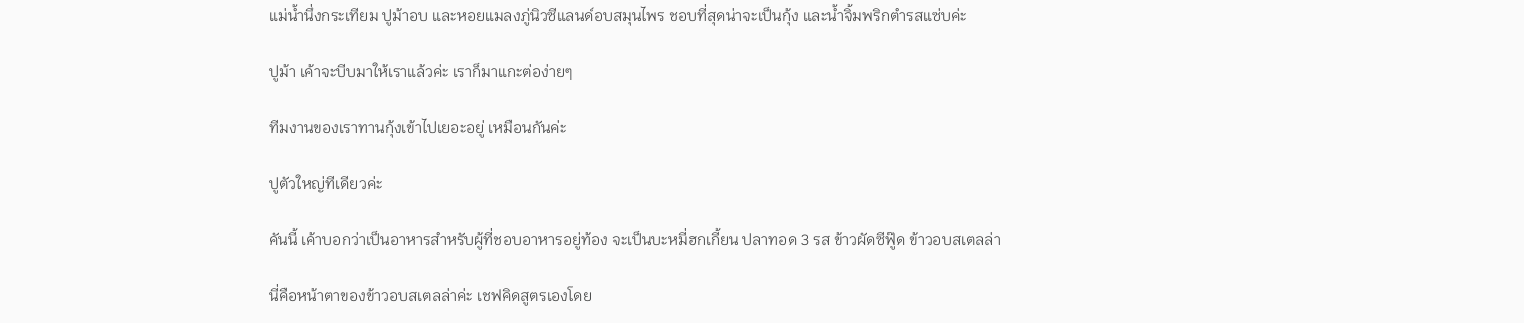แม่น้ำนึ่งกระเทียม ปูม้าอบ และหอยแมลงภู่นิวซีแลนด์อบสมุนไพร ชอบที่สุดน่าจะเป็นกุ้ง และน้ำจิ้มพริกตำรสแซ่บค่ะ

ปูม้า เค้าจะบีบมาให้เราแล้วค่ะ เราก็มาแกะต่อง่ายๆ

ทีมงานของเราทานกุ้งเข้าไปเยอะอยู่ เหมือนกันค่ะ

ปูตัวใหญ่ทีเดียวค่ะ

คันนี้ เค้าบอกว่าเป็นอาหารสำหรับผู้ที่ชอบอาหารอยู่ท้อง จะเป็นบะหมี่ฮกเกี้ยน ปลาทอด 3 รส ข้าวผัดซีฟู๊ด ข้าวอบสเตลล่า

นี่คือหน้าตาของข้าวอบสเตลล่าค่ะ เชฟคิดสูตรเองโดย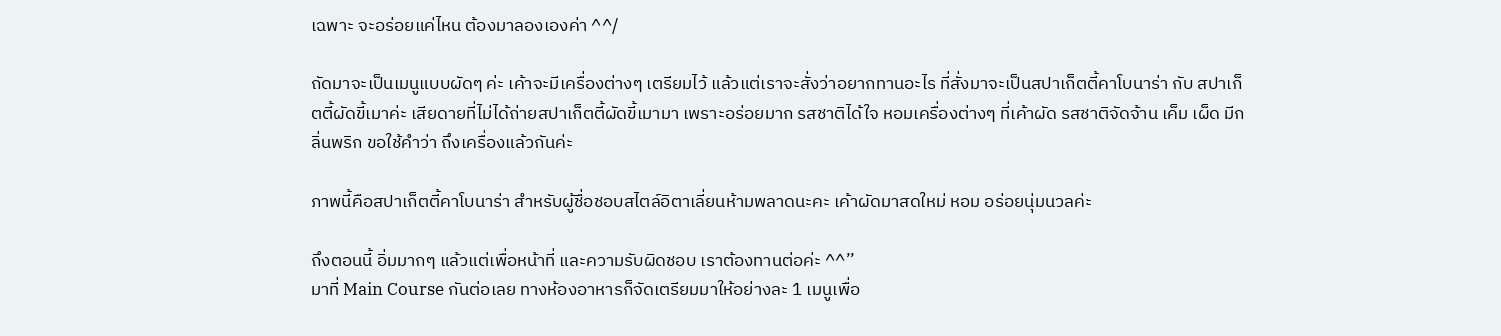เฉพาะ จะอร่อยแค่ไหน ต้องมาลองเองค่า ^^/

ถัดมาจะเป็นเมนูแบบผัดๆ ค่ะ เค้าจะมีเครื่องต่างๆ เตรียมไว้ แล้วแต่เราจะสั่งว่าอยากทานอะไร ที่สั่งมาจะเป็นสปาเก็ตตี้คาโบนาร่า กับ สปาเก็ตตี้ผัดขี้เมาค่ะ เสียดายที่ไม่ได้ถ่ายสปาเก็ตตี้ผัดขี้เมามา เพราะอร่อยมาก รสชาติได้ใจ หอมเครื่องต่างๆ ที่เค้าผัด รสชาติจัดจ้าน เค็ม เผ็ด มีกลิ่นพริก ขอใช้คำว่า ถึงเครื่องแล้วกันค่ะ

ภาพนี้คือสปาเก็ตตี้คาโบนาร่า สำหรับผู้ชื่อชอบสไตล์อิตาเลี่ยนห้ามพลาดนะคะ เค้าผัดมาสดใหม่ หอม อร่อยนุ่มนวลค่ะ

ถึงตอนนี้ อิ่มมากๆ แล้วแต่เพื่อหน้าที่ และความรับผิดชอบ เราต้องทานต่อค่ะ ^^’’
มาที่ Main Course กันต่อเลย ทางห้องอาหารก็จัดเตรียมมาให้อย่างละ 1 เมนูเพื่อ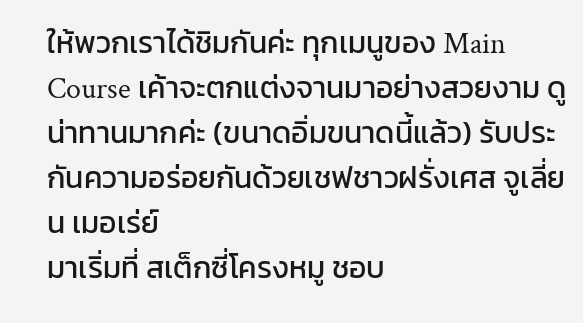ให้พวกเราได้ชิมกันค่ะ ทุกเมนูของ Main Course เค้าจะตกแต่งจานมาอย่างสวยงาม ดูน่าทานมากค่ะ (ขนาดอิ่มขนาดนี้แล้ว) รับประกันความอร่อยกันด้วยเชฟชาวฝรั่งเศส จูเลี่ยน เมอเร่ย์
มาเริ่มที่ สเต็กซี่โครงหมู ชอบ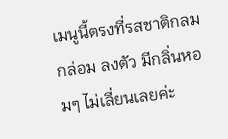เมนูนี้ตรงที่รสชาติกลมกล่อม ลงตัว มีกลิ่นหอมๆ ไม่เลี่ยนเลยค่ะ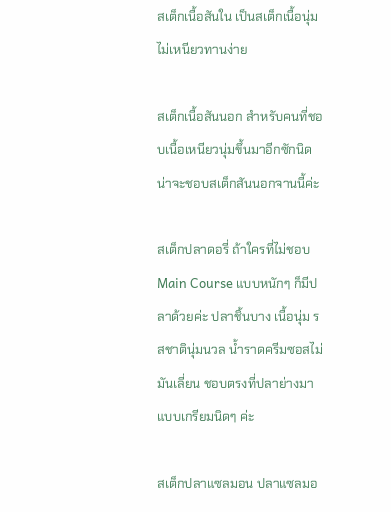สเต็กเนื้อสันใน เป็นสเต็กเนื้อนุ่ม ไม่เหนียวทานง่าย

สเต็กเนื้อสันนอก สำหรับคนที่ชอบเนื้อเหนียวนุ่มขึ้นมาอีกซักนิด น่าจะชอบสเต็กสันนอกจานนี้ค่ะ

สเต็กปลาดอรี่ ถ้าใครที่ไม่ชอบ Main Course แบบหนักๆ ก็มีปลาด้วยค่ะ ปลาชิ้นบาง เนื้อนุ่ม รสชาตินุ่มนวล น้ำราดครีมซอสไม่มันเลี่ยน ชอบตรงที่ปลาย่างมาแบบเกรียมนิดๆ ค่ะ

สเต็กปลาแซลมอน ปลาแซลมอ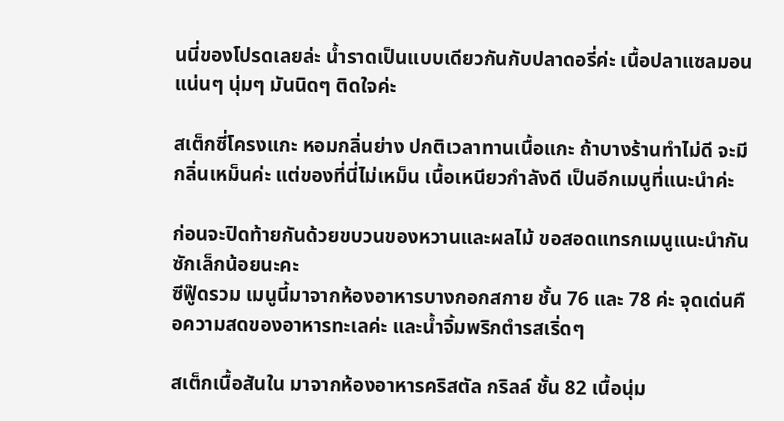นนี่ของโปรดเลยล่ะ น้ำราดเป็นแบบเดียวกันกับปลาดอรี่ค่ะ เนื้อปลาแซลมอน แน่นๆ นุ่มๆ มันนิดๆ ติดใจค่ะ

สเต็กซี่โครงแกะ หอมกลิ่นย่าง ปกติเวลาทานเนื้อแกะ ถ้าบางร้านทำไม่ดี จะมีกลิ่นเหม็นค่ะ แต่ของที่นี่ไม่เหม็น เนื้อเหนียวกำลังดี เป็นอีกเมนูที่แนะนำค่ะ

ก่อนจะปิดท้ายกันด้วยขบวนของหวานและผลไม้ ขอสอดแทรกเมนูแนะนำกันซักเล็กน้อยนะคะ
ซีฟู๊ดรวม เมนูนี้มาจากห้องอาหารบางกอกสกาย ชั้น 76 และ 78 ค่ะ จุดเด่นคือความสดของอาหารทะเลค่ะ และน้ำจิ้มพริกตำรสเริ่ดๆ

สเต็กเนื้อสันใน มาจากห้องอาหารคริสตัล กริลล์ ชั้น 82 เนื้อนุ่ม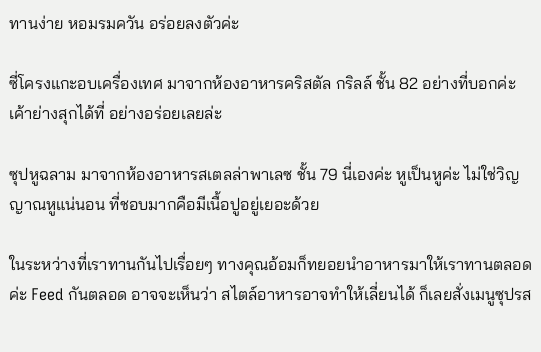ทานง่าย หอมรมควัน อร่อยลงตัวค่ะ

ซี่โครงแกะอบเครื่องเทศ มาจากห้องอาหารคริสตัล กริลล์ ชั้น 82 อย่างที่บอกค่ะ เค้าย่างสุกได้ที่ อย่างอร่อยเลยล่ะ

ซุปหูฉลาม มาจากห้องอาหารสเตลล่าพาเลซ ชั้น 79 นี่เองค่ะ หูเป็นหูค่ะ ไม่ใช่วิญญาณหูแน่นอน ที่ชอบมากคือมีเนื้อปูอยู่เยอะด้วย

ในระหว่างที่เราทานกันไปเรื่อยๆ ทางคุณอ้อมก็ทยอยนำอาหารมาให้เราทานตลอดค่ะ Feed กันตลอด อาจจะเห็นว่า สไตล์อาหารอาจทำให้เลี่ยนได้ ก็เลยสั่งเมนูซุปรส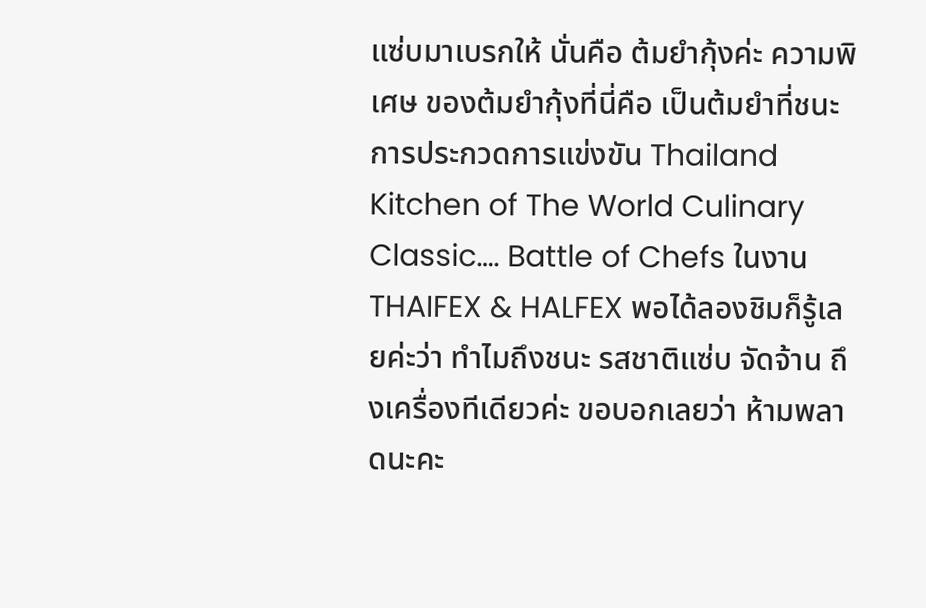แซ่บมาเบรกให้ นั่นคือ ต้มยำกุ้งค่ะ ความพิเศษ ของต้มยำกุ้งที่นี่คือ เป็นต้มยำที่ชนะการประกวดการแข่งขัน Thailand Kitchen of The World Culinary Classic…. Battle of Chefs ในงาน THAIFEX & HALFEX พอได้ลองชิมก็รู้เลยค่ะว่า ทำไมถึงชนะ รสชาติแซ่บ จัดจ้าน ถึงเครื่องทีเดียวค่ะ ขอบอกเลยว่า ห้ามพลาดนะคะ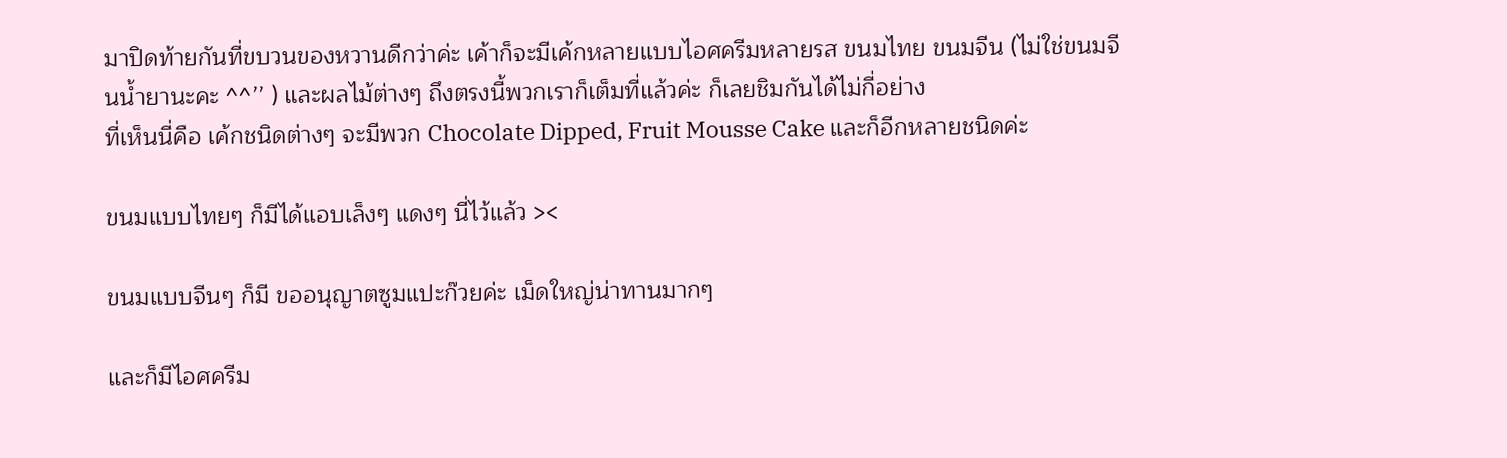มาปิดท้ายกันที่ขบวนของหวานดีกว่าค่ะ เค้าก็จะมีเค้กหลายแบบไอศครีมหลายรส ขนมไทย ขนมจีน (ไม่ใช่ขนมจีนน้ำยานะคะ ^^’’ ) และผลไม้ต่างๆ ถึงตรงนี้พวกเราก็เต็มที่แล้วค่ะ ก็เลยชิมกันได้ไม่กี่อย่าง
ที่เห็นนี่คือ เค้กชนิดต่างๆ จะมีพวก Chocolate Dipped, Fruit Mousse Cake และก็อีกหลายชนิดค่ะ

ขนมแบบไทยๆ ก็มีได้แอบเล็งๆ แดงๆ นี่ไว้แล้ว ><

ขนมแบบจีนๆ ก็มี ขออนุญาตซูมแปะก๊วยค่ะ เม็ดใหญ่น่าทานมากๆ

และก็มีไอศครีม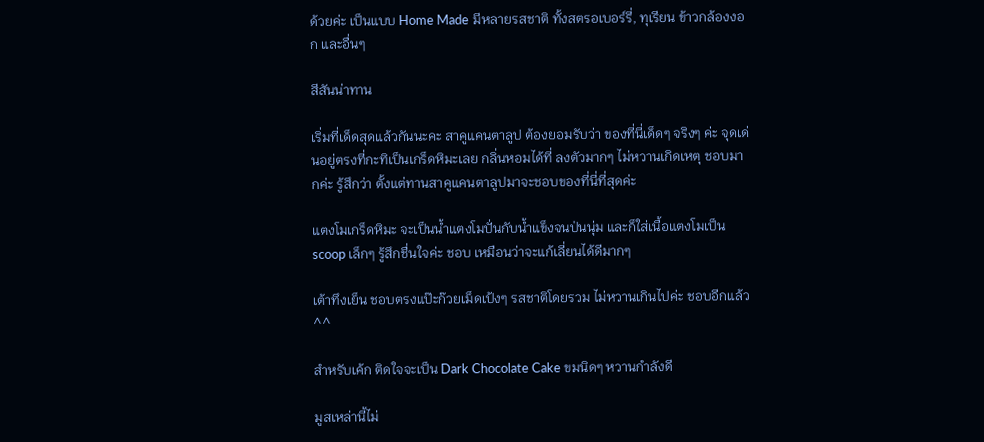ด้วยค่ะ เป็นแบบ Home Made มีหลายรสชาติ ทั้งสตรอเบอร์รี่, ทุเรียน ข้าวกล้องงอก และอื่นๆ

สีสันน่าทาน

เริ่มที่เด็ดสุดแล้วกันนะคะ สาคูแคนตาลูป ต้องยอมรับว่า ของที่นี่เด็ดๆ จริงๆ ค่ะ จุดเด่นอยู่ตรงที่กะทิเป็นเกร็ดหิมะเลย กลิ่นหอมได้ที่ ลงตัวมากๆ ไม่หวานเกิดเหตุ ชอบมากค่ะ รู้สึกว่า ตั้งแต่ทานสาคูแคนตาลูปมาจะชอบของที่นี่ที่สุดค่ะ

แตงโมเกร็ดหิมะ จะเป็นน้ำแตงโมปั่นกับน้ำแข็งจนป่นนุ่ม และก็ใส่เนื้อแตงโมเป็น scoop เล็กๆ รู้สึกชื่นใจค่ะ ชอบ เหมือนว่าจะแก้เลี่ยนได้ดีมากๆ

เต้าทึงเย็น ชอบตรงแป๊ะก๊วยเม็ดเป้งๆ รสชาติโดยรวม ไม่หวานเกินไปค่ะ ชอบอีกแล้ว ^^

สำหรับเค้ก ติดใจจะเป็น Dark Chocolate Cake ขมนิดๆ หวานกำลังดี

มูสเหล่านี้ไม่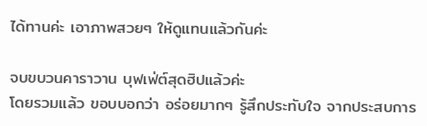ได้ทานค่ะ เอาภาพสวยๆ ให้ดูแทนแล้วกันค่ะ

จบขบวนคาราวาน บุฟเฟ่ต์สุดฮิปแล้วค่ะ
โดยรวมแล้ว ขอบบอกว่า อร่อยมากๆ รู้สึกประทับใจ จากประสบการ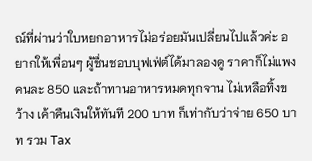ณ์ที่ผ่านว่าใบหยกอาหารไม่อร่อยมันเปลี่ยนไปแล้วค่ะ อยากให้เพื่อนๆ ผู้ชื่นชอบบุฟเฟ่ต์ได้มาลองดู ราคาก็ไม่แพง คนละ 850 และถ้าทานอาหารหมดทุกจาน ไม่เหลือทิ้งขว้าง เค้าคืนเงินให้ทันที 200 บาท ก็เท่ากับว่าจ่าย 650 บาท รวม Tax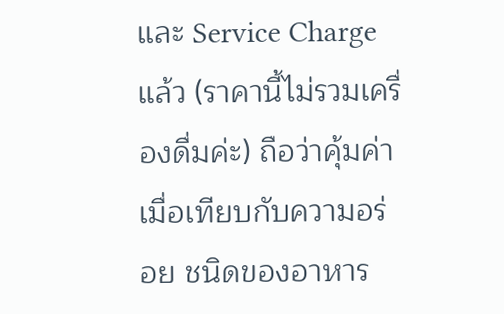และ Service Charge แล้ว (ราคานี้ไม่รวมเครื่องดื่มค่ะ) ถือว่าคุ้มค่าเมื่อเทียบกับความอร่อย ชนิดของอาหาร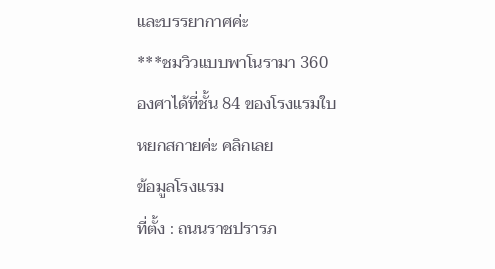และบรรยากาศค่ะ
***ชมวิวแบบพาโนรามา 360 องศาได้ที่ชั้น 84 ของโรงแรมใบหยกสกายค่ะ คลิกเลย
ข้อมูลโรงแรม
ที่ตั้ง : ถนนราชปรารภ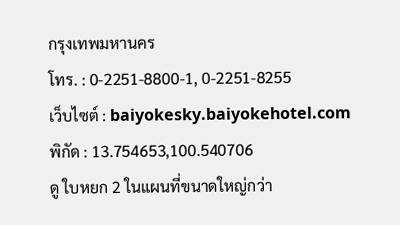กรุงเทพมหานคร
โทร. : 0-2251-8800-1, 0-2251-8255
เว็บไซต์ : baiyokesky.baiyokehotel.com
พิกัด : 13.754653,100.540706
ดู ใบหยก 2 ในแผนที่ขนาดใหญ่กว่า